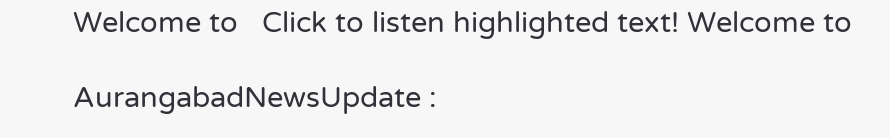Welcome to   Click to listen highlighted text! Welcome to

AurangabadNewsUpdate :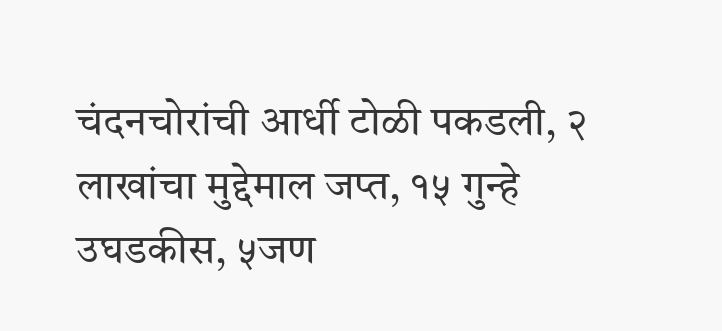चंदनचोरांची आर्धी टोळी पकडली, २ लाखांचा मुद्देमाल जप्त, १५ गुन्हे उघडकीस, ५जण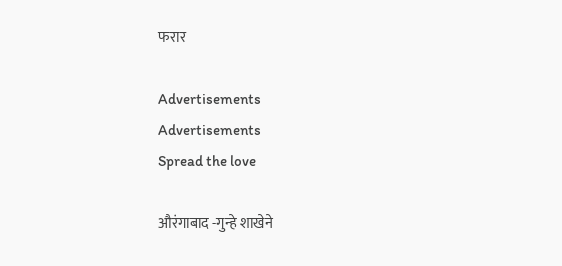फरार

Advertisements
Advertisements
Spread the love

औरंगाबाद -गुन्हे शाखेने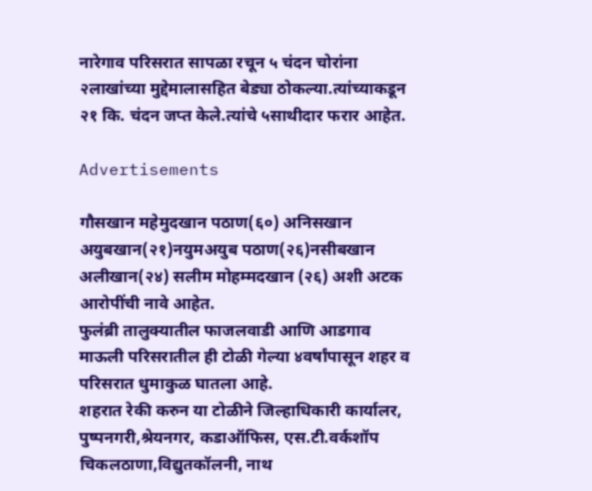नारेगाव परिसरात सापळा रचून ५ चंदन चोरांना २लाखांच्या मुद्देमालासहित बेड्या ठोकल्या.त्यांच्याकडून २१ कि. चंदन जप्त केले.त्यांचे ५साथीदार फरार आहेत.

Advertisements

गौसखान महेमुदखान पठाण(६०) अनिसखान अयुबखान(२१)नयुमअयुब पठाण(२६)नसीबखान अलीखान(२४) सलीम मोहम्मदखान (२६) अशी अटक आरोपींची नावे आहेत.
फुलंब्री तालुक्यातील फाजलवाडी आणि आडगाव माऊली परिसरातील ही टोळी गेल्या ४वर्षांपासून शहर व परिसरात धुमाकुळ घातला आहे.
शहरात रेकी करुन या टोळीने जिल्हाधिकारी कार्यालर, पुष्पनगरी,श्रेयनगर, कडाऑफिस, एस.टी.वर्कशॉप चिकलठाणा,विद्युतकॉलनी, नाथ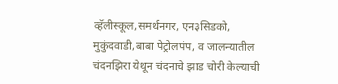व्हॅलीस्कूल,समर्थनगर, एन३सिडको, मुकुंदवाडी,बाबा पेट्रोलपंप, व जालन्यातील चंदनझिरा येथून चंदनाचे झाड चोरी केल्याची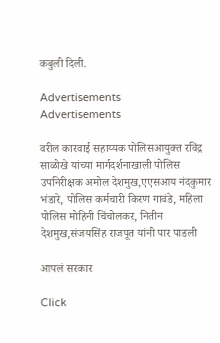कबुली दिली.

Advertisements
Advertisements

वरील कारवाई सहाय्यक पोलिसआयुक्त रविंद्र साळोखे यांच्या मार्गदर्शनाखाली पोलिस उपनिरीक्षक अमोल देशमुख,एएसआय नंदकुमार भंडारे, पोलिस कर्मचारी किरण गावंडे, महिला पोलिस मोहिनी चिंचोलकर, नितीन देशमुख,संजयसिंह राजपूत यांनी पार पाडली

आपलं सरकार

Click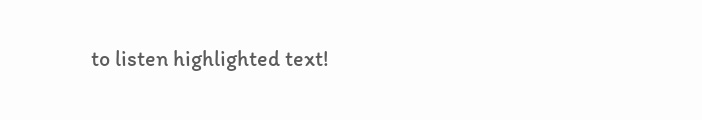to listen highlighted text!